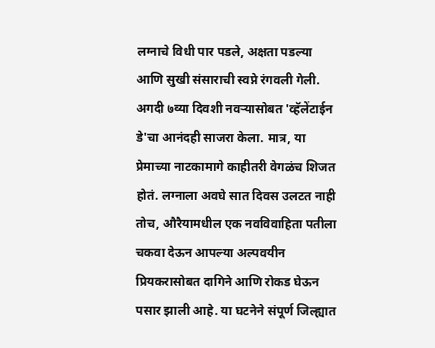लग्नाचे विधी पार पडले, अक्षता पडल्या आणि सुखी संसाराची स्वप्ने रंगवली गेली. अगदी ७व्या दिवशी नवऱ्यासोबत 'व्हॅलेंटाईन डे'चा आनंदही साजरा केला. मात्र, या प्रेमाच्या नाटकामागे काहीतरी वेगळंच शिजत होतं. लग्नाला अवघे सात दिवस उलटत नाही तोच, औरैयामधील एक नवविवाहिता पतीला चकवा देऊन आपल्या अल्पवयीन प्रियकरासोबत दागिने आणि रोकड घेऊन पसार झाली आहे. या घटनेने संपूर्ण जिल्ह्यात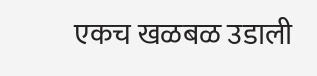एकच खळबळ उडाली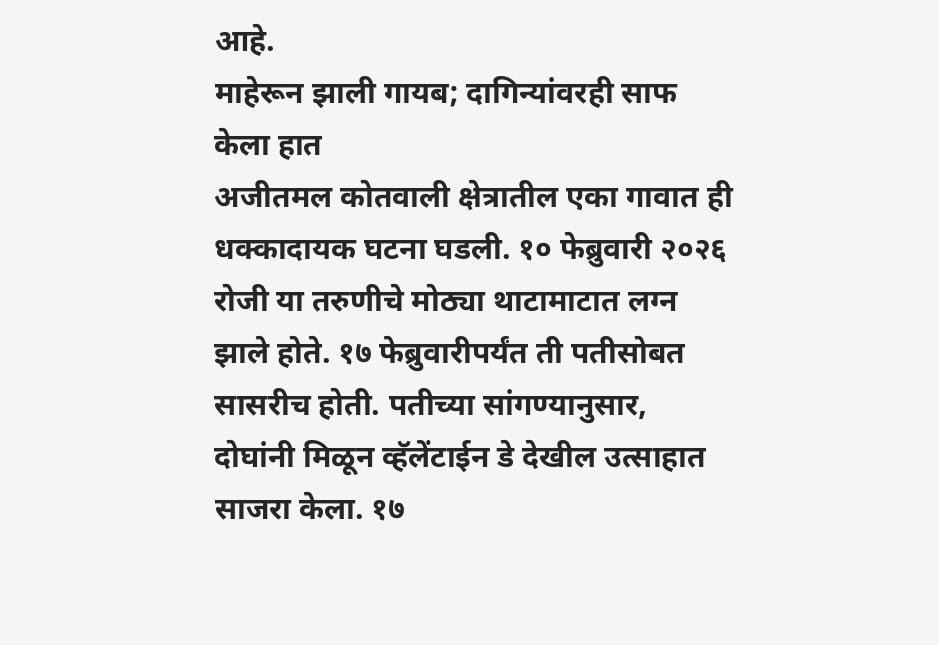आहे.
माहेरून झाली गायब; दागिन्यांवरही साफ केला हात
अजीतमल कोतवाली क्षेत्रातील एका गावात ही धक्कादायक घटना घडली. १० फेब्रुवारी २०२६ रोजी या तरुणीचे मोठ्या थाटामाटात लग्न झाले होते. १७ फेब्रुवारीपर्यंत ती पतीसोबत सासरीच होती. पतीच्या सांगण्यानुसार, दोघांनी मिळून व्हॅलेंटाईन डे देखील उत्साहात साजरा केला. १७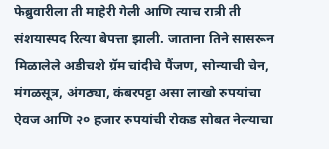फेब्रुवारीला ती माहेरी गेली आणि त्याच रात्री ती संशयास्पद रित्या बेपत्ता झाली. जाताना तिने सासरून मिळालेले अडीचशे ग्रॅम चांदीचे पैंजण, सोन्याची चेन, मंगळसूत्र, अंगठ्या, कंबरपट्टा असा लाखो रुपयांचा ऐवज आणि २० हजार रुपयांची रोकड सोबत नेल्याचा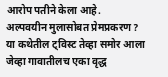आरोप पतीने केला आहे.
अल्पवयीन मुलासोबत प्रेमप्रकरण?
या कथेतील ट्विस्ट तेव्हा समोर आला जेव्हा गावातीलच एका वृद्ध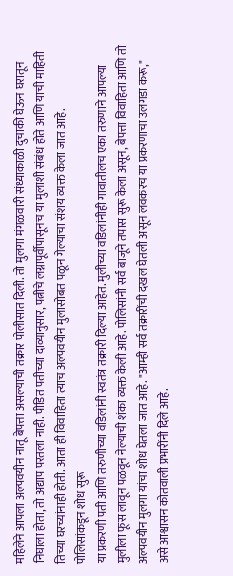महिलेने आपला अल्पवयीन नातू बेपत्ता असल्याची तक्रार पोलीसात दिली. तो मुलगा मंगळवारी संध्याकाळी दुचाकी घेऊन घरातून निघाला होता, तो अद्याप परतला नाही. पीडित पतीच्या दाव्यानुसार, पत्नीचे लग्नापूर्वीपासूनच या मुलाशी संबंध होते आणि याची माहिती तिच्या घरच्यांनाही होती. आता ही विवाहिता त्याच अल्पवयीन मुलासोबत पळून गेल्याचा संशय व्यक्त केला जात आहे.
पोलिसांकडून शोध सुरू
या प्रकरणी पती आणि तरुणीच्या वडिलांनी स्वतंत्र तक्रारी दिल्या आहेत. मुलीच्या वडिलांनीही गावातीलच एका तरुणाने आपल्या मुलीला फूस लावून पळवून नेल्याची शंका व्यक्त केली आहे. पोलिसांनी सर्व बाजूने तपास सुरू केला असून, बेपत्ता विवाहिता आणि तो अल्पवयीन मुलगा यांचा शोध घेतला जात आहे. "आम्ही सर्व तक्रारींची दखल घेतली असून लवकरच या प्रकरणाचा उलगडा करू," असे आश्वासन कोतवाली प्रभारींनी दिले आहे.